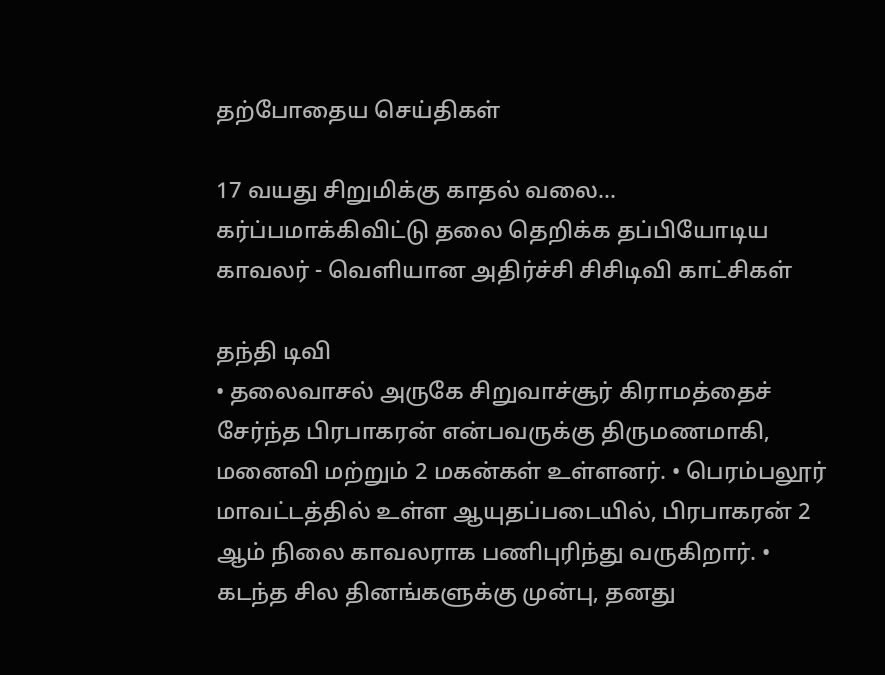தற்போதைய செய்திகள்

17 வயது சிறுமிக்கு காதல் வலை... கர்ப்பமாக்கிவிட்டு தலை தெறிக்க தப்பியோடிய காவலர் - வெளியான அதிர்ச்சி சிசிடிவி காட்சிகள்

தந்தி டிவி
• தலைவாசல் அருகே சிறுவாச்சூர் கிராமத்தைச் சேர்ந்த பிரபாகரன் என்பவருக்கு திருமணமாகி, மனைவி மற்றும் 2 மகன்கள் உள்ளனர். • பெரம்பலூர் மாவட்டத்தில் உள்ள ஆயுதப்படையில், பிரபாகரன் 2 ஆம் நிலை காவலராக பணிபுரிந்து வருகிறார். • கடந்த சில தினங்களுக்கு முன்பு, தனது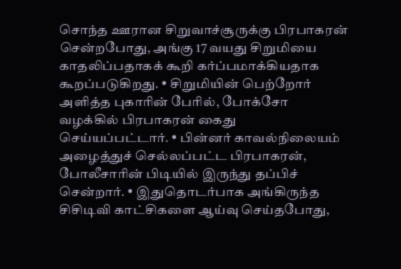சொந்த ஊரான சிறுவாச்சூருக்கு பிரபாகரன் சென்றபோது, அங்கு 17 வயது சிறுமியை காதலிப்பதாகக் கூறி கர்ப்பமாக்கியதாக கூறப்படுகிறது. • சிறுமியின் பெற்றோர் அளித்த புகாரின் பேரில், போக்சோ வழக்கில் பிரபாகரன் கைது செய்யப்பட்டார். • பின்னர் காவல்நிலையம் அழைத்துச் செல்லப்பட்ட பிரபாகரன், போலீசாரின் பிடியில் இருந்து தப்பிச் சென்றார். • இதுதொடர்பாக அங்கிருந்த சிசிடிவி காட்சிகளை ஆய்வு செய்தபோது,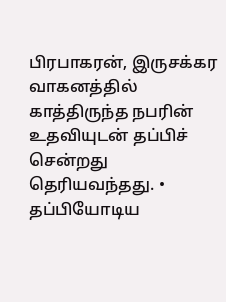பிரபாகரன், இருசக்கர வாகனத்தில் காத்திருந்த நபரின் உதவியுடன் தப்பிச் சென்றது தெரியவந்தது. • தப்பியோடிய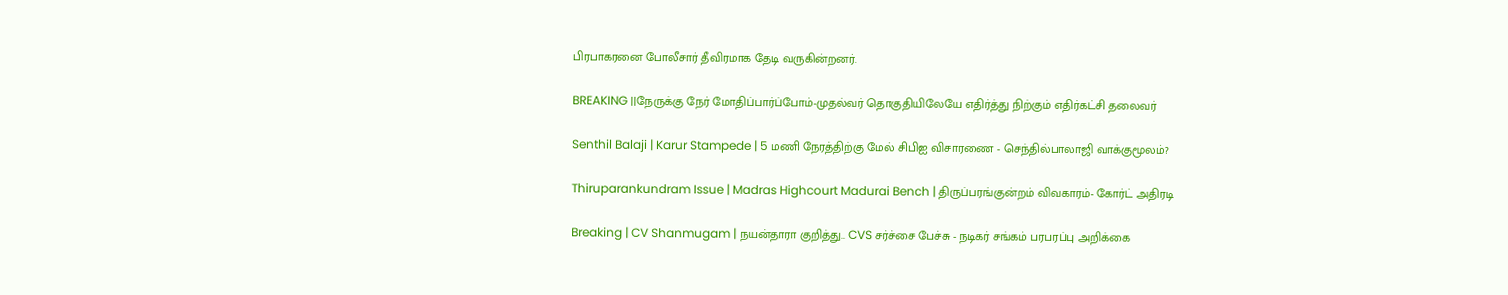பிரபாகரனை போலீசார் தீவிரமாக தேடி வருகின்றனர்.

BREAKING ||நேருக்கு நேர் மோதிப்பார்ப்போம்-முதல்வர் தொகுதியிலேயே எதிர்த்து நிற்கும் எதிர்கட்சி தலைவர்

Senthil Balaji | Karur Stampede | 5 மணி நேரத்திற்கு மேல் சிபிஐ விசாரணை - செந்தில்பாலாஜி வாக்குமூலம்?

Thiruparankundram Issue | Madras Highcourt Madurai Bench | திருப்பரங்குன்றம் விவகாரம்- கோர்ட் அதிரடி

Breaking | CV Shanmugam | நயன்தாரா குறித்து.. CVS சர்ச்சை பேச்சு - நடிகர் சங்கம் பரபரப்பு அறிக்கை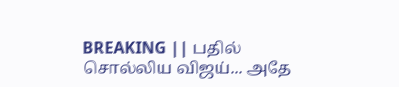BREAKING || பதில் சொல்லிய விஜய்... அதே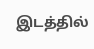இடத்தில்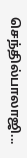செந்தில்பாலாஜி...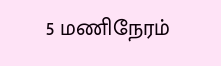5 மணிநேரம்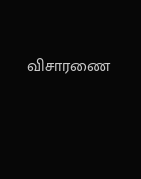விசாரணை